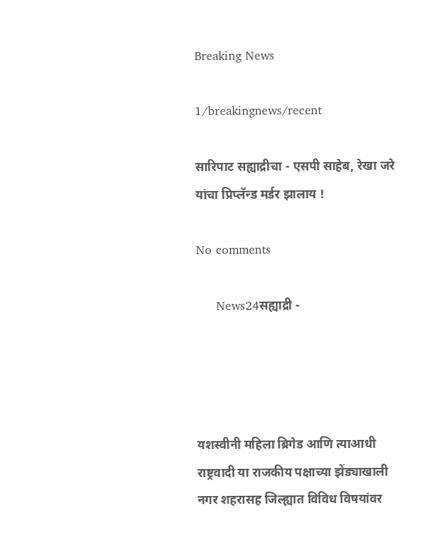Breaking News

1/breakingnews/recent

सारिपाट सह्याद्रीचा - एसपी साहेब, रेखा जरे यांचा प्रिप्लॅन्ड मर्डर झालाय !

No comments

     News24सह्याद्री -




यशस्वीनी महिला ब्रिगेड आणि त्याआधी राष्ट्रवादी या राजकीय पक्षाच्या झेंड्याखाली नगर शहरासह जिल्ह्यात विविध विषयांवर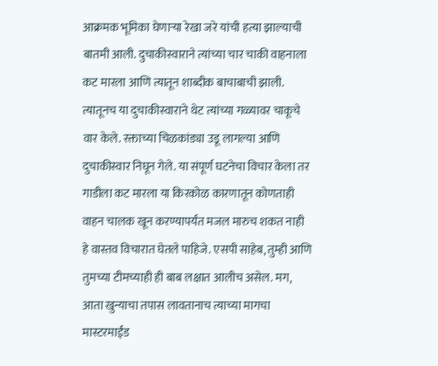आक्रमक भूमिका घेणार्‍या रेखा जरे यांची हत्या झाल्याची बातमी आली. दुचाकीस्वाराने त्यांच्या चार चाकी वाहनाला कट मारला आणि त्यातून शाब्दीक बाचाबाची झाली. त्यातूनच या दुचाकीस्वाराने थेट त्यांच्या गळ्यावर चाकूचे वार केले. रक्ताच्या चिळकांड्या उडू लागल्या आणि दुचाकीस्वार निघून गेले. या संपूर्ण घटनेचा विचार केला तर गाडीला कट मारला या किरकोळ कारणातून कोणताही वाहन चालक खून करण्यापर्यंत मजल मारुच शकत नाही हे वास्तव विचारात घेतले पाहिजे. एसपी साहेब, तुम्ही आणि तुमच्या टीमच्याही ही बाब लक्षात आलीच असेल. मग, आता खुन्याचा तपास लावतानाच त्याच्या मागचा मास्टरमाईंड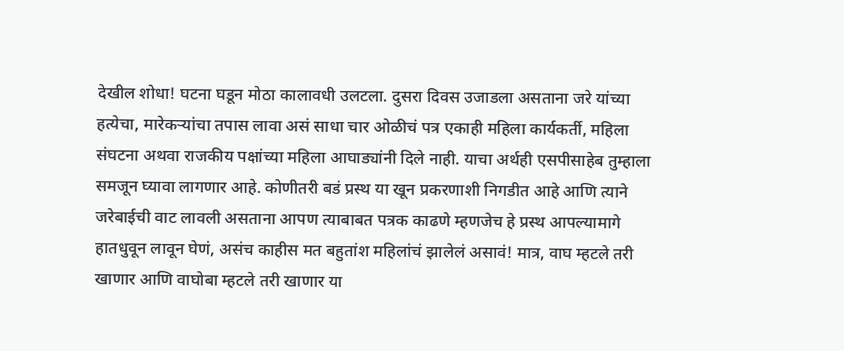देखील शोधा! घटना घडून मोठा कालावधी उलटला. दुसरा दिवस उजाडला असताना जरे यांच्या हत्येचा, मारेकर्‍यांचा तपास लावा असं साधा चार ओळीचं पत्र एकाही महिला कार्यकर्ती, महिला संघटना अथवा राजकीय पक्षांच्या महिला आघाड्यांनी दिले नाही. याचा अर्थही एसपीसाहेब तुम्हाला समजून घ्यावा लागणार आहे. कोणीतरी बडं प्रस्थ या खून प्रकरणाशी निगडीत आहे आणि त्याने जरेबाईची वाट लावली असताना आपण त्याबाबत पत्रक काढणे म्हणजेच हे प्रस्थ आपल्यामागे हातधुवून लावून घेणं, असंच काहीस मत बहुतांश महिलांचं झालेलं असावं! मात्र, वाघ म्हटले तरी खाणार आणि वाघोबा म्हटले तरी खाणार या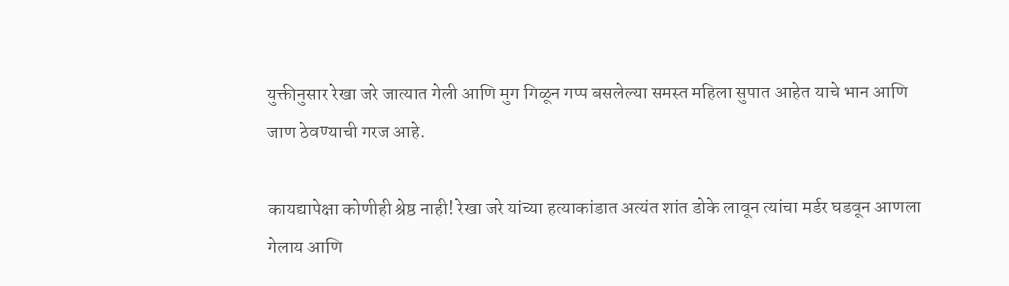युक्तीनुसार रेखा जरे जात्यात गेली आणि मुग गिळून गप्प बसलेल्या समस्त महिला सुपात आहेत याचे भान आणि जाण ठेवण्याची गरज आहे.

कायद्यापेक्षा कोणीही श्रेष्ठ नाही! रेखा जरे यांच्या हत्याकांडात अत्यंत शांत डोके लावून त्यांचा मर्डर घडवून आणला गेलाय आणि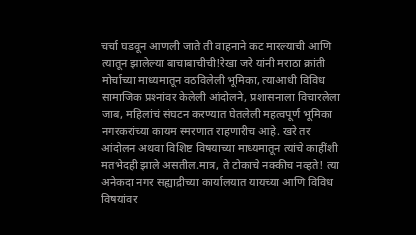चर्चा घडवून आणली जाते ती वाहनाने कट मारल्याची आणि त्यातून झालेल्या बाचाबाचीची!रेखा जरे यांनी मराठा क्रांती मोर्चाच्या माध्यमातून वठविलेली भूमिका, त्याआधी विविध सामाजिक प्रश्‍नांवर केलेली आंदोलने, प्रशासनाला विचारलेला जाब, महिलांचं संघटन करण्यात घेतलेली महत्वपूर्ण भूमिका नगरकरांच्या कायम स्मरणात राहणारीच आहे. खरे तर आंदोलन अथवा विशिष्ट विषयाच्या माध्यमातून त्यांचे काहींशी मतभेदही झाले असतील.मात्र, ते टोकाचे नक्कीच नव्हते! त्या अनेकदा नगर सह्याद्रीच्या कार्यालयात यायच्या आणि विविध विषयांवर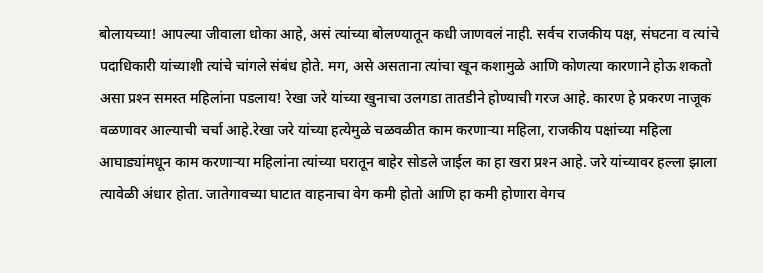बोलायच्या! आपल्या जीवाला धोका आहे, असं त्यांच्या बोलण्यातून कधी जाणवलं नाही. सर्वच राजकीय पक्ष, संघटना व त्यांचे पदाधिकारी यांच्याशी त्यांचे चांगले संबंध होते. मग, असे असताना त्यांचा खून कशामुळे आणि कोणत्या कारणाने होऊ शकतो असा प्रश्‍न समस्त महिलांना पडलाय! रेखा जरे यांच्या खुनाचा उलगडा तातडीने होण्याची गरज आहे. कारण हे प्रकरण नाजूक वळणावर आल्याची चर्चा आहे.रेखा जरे यांच्या हत्येमुळे चळवळीत काम करणार्‍या महिला, राजकीय पक्षांच्या महिला आघाड्यांमधून काम करणार्‍या महिलांना त्यांच्या घरातून बाहेर सोडले जाईल का हा खरा प्रश्‍न आहे. जरे यांच्यावर हल्ला झाला त्यावेळी अंधार होता. जातेगावच्या घाटात वाहनाचा वेग कमी होतो आणि हा कमी होणारा वेगच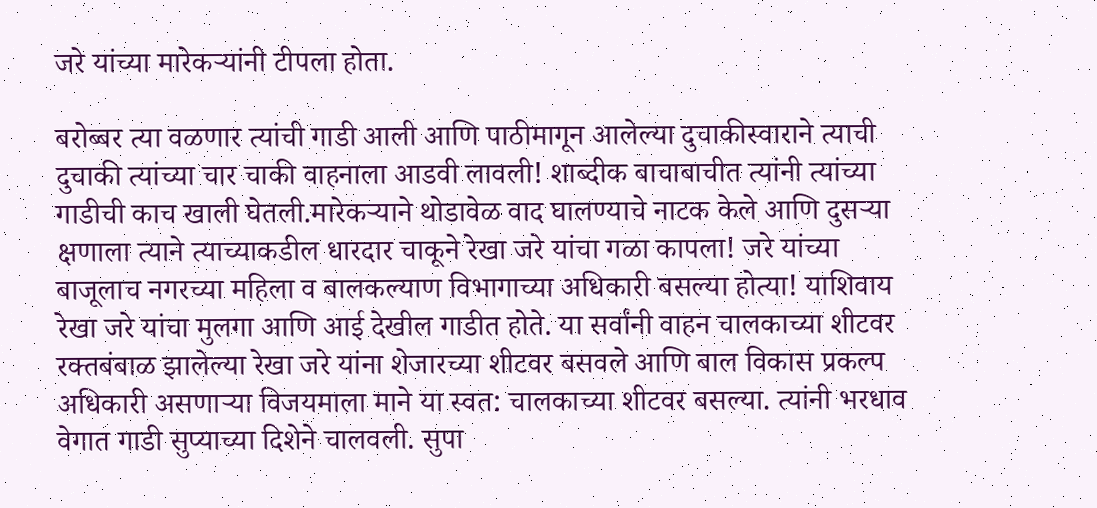जरे यांच्या मारेकर्‍यांनी टीपला होता.

बरोब्बर त्या वळणार त्यांची गाडी आली आणि पाठीमागून आलेल्या दुचाकीस्वाराने त्याची दुचाकी त्यांच्या चार चाकी वाहनाला आडवी लावली! शाब्दीक बाचाबाचीत त्यांनी त्यांच्या गाडीची काच खाली घेतली.मारेकर्‍याने थोडावेळ वाद घालण्याचे नाटक केले आणि दुसर्‍या क्षणाला त्याने त्याच्याकडील धारदार चाकूने रेखा जरे यांचा गळा कापला! जरे यांच्या बाजूलाच नगरच्या महिला व बालकल्याण विभागाच्या अधिकारी बसल्या होत्या! याशिवाय रेखा जरे यांचा मुलगा आणि आई देखील गाडीत होते. या सर्वांनी वाहन चालकाच्या शीटवर रक्तबंबाळ झालेल्या रेखा जरे यांना शेजारच्या शीटवर बसवले आणि बाल विकास प्रकल्प अधिकारी असणार्‍या विजयमाला माने या स्वत: चालकाच्या शीटवर बसल्या. त्यांनी भरधाव वेगात गाडी सुप्याच्या दिशेने चालवली. सुपा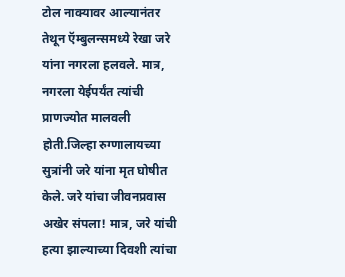टोल नाक्यावर आल्यानंतर तेथून ऍम्बुलन्समध्ये रेखा जरे यांना नगरला हलवले. मात्र, नगरला येईपर्यंत त्यांची प्राणज्योत मालवली होती.जिल्हा रुग्णालायच्या सुत्रांनी जरे यांना मृत घोषीत केले. जरे यांचा जीवनप्रवास अखेर संपला! मात्र, जरे यांची हत्या झाल्याच्या दिवशी त्यांचा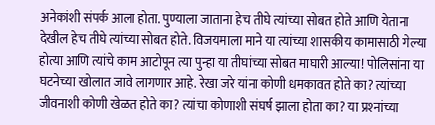अनेकांशी संपर्क आला होता. पुण्याला जाताना हेच तीघे त्यांच्या सोबत होते आणि येताना देखील हेच तीघे त्यांच्या सोबत होते. विजयमाला माने या त्यांच्या शासकीय कामासाठी गेल्या होत्या आणि त्यांचे काम आटोपून त्या पुन्हा या तीघांच्या सोबत माघारी आल्या! पोलिसांना या घटनेच्या खोलात जावे लागणार आहे. रेखा जरे यांना कोणी धमकावत होते का? त्यांच्या जीवनाशी कोणी खेळत होते का? त्यांचा कोणाशी संघर्ष झाला होता का? या प्रश्‍नांच्या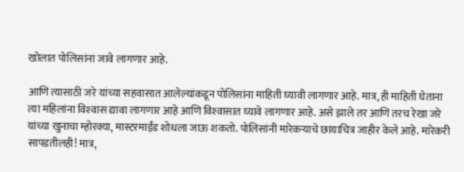खोलात पोलिसांना जावे लागणार आहे.

आणि त्यासाठी जरे यांच्या सहवासात आलेल्यांकडून पोलिसांना माहिती घ्यावी लागणार आहे. मात्र, ही माहिती घेताना त्या महिलांना विश्‍वास द्यावा लागणार आहे आणि विश्‍वासात घ्यावे लागणार आहे. असे झाले तर आणि तरच रेखा जरे यांच्या खुनाचा म्होरक्या, मास्टरमाईंड शोधला जाऊ शकतो. पोलिसांनी मारेकर्‍याचे छायाचित्र जाहीर केले आहे. मारेकरी सापडतीलही! मात्र,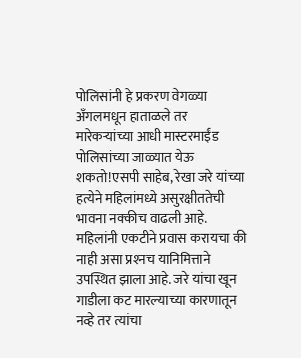पोलिसांनी हे प्रकरण वेगळ्या अँगलमधून हाताळले तर मारेकर्‍यांच्या आधी मास्टरमाईंड पोलिसांच्या जाळ्यात येऊ शकतो!एसपी साहेब, रेखा जरे यांच्या हत्येने महिलांमध्ये असुरक्षीततेची भावना नक्कीच वाढली आहे. महिलांनी एकटीने प्रवास करायचा की नाही असा प्रश्‍नच यानिमित्ताने उपस्थित झाला आहे. जरे यांचा खून गाडीला कट मारल्याच्या कारणातून नव्हे तर त्यांचा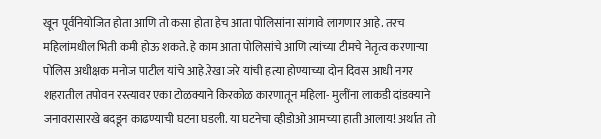खून पूर्वनियोजित होता आणि तो कसा होता हेच आता पोलिसांना सांगावे लागणार आहे. तरच महिलांमधील भिती कमी होऊ शकते. हे काम आता पोलिसांचे आणि त्यांच्या टीमचे नेतृत्व करणार्‍या पोलिस अधीक्षक मनोज पाटील यांचे आहे.रेखा जरे यांची हत्या होण्याच्या दोन दिवस आधी नगर शहरातील तपोवन रस्त्यावर एका टोळक्याने किरकोळ कारणातून महिला- मुलींना लाकडी दांडक्याने जनावरासारखे बदडून काढण्याची घटना घडली. या घटनेचा व्हीडोओ आमच्या हाती आलाय! अर्थात तो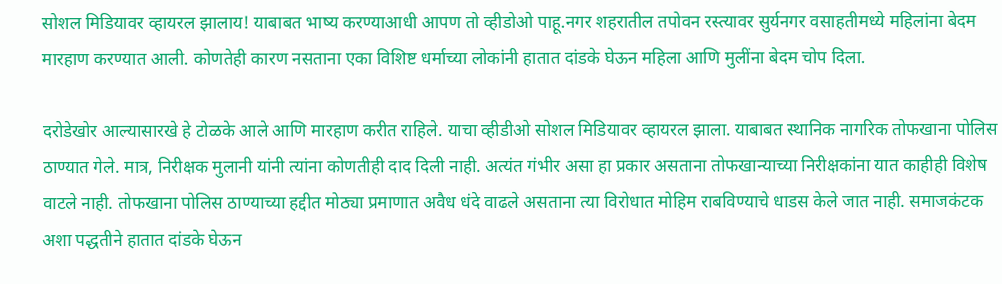सोशल मिडियावर व्हायरल झालाय! याबाबत भाष्य करण्याआधी आपण तो व्हीडोओ पाहू.नगर शहरातील तपोवन रस्त्यावर सुर्यनगर वसाहतीमध्ये महिलांना बेदम मारहाण करण्यात आली. कोणतेही कारण नसताना एका विशिष्ट धर्माच्या लोकांनी हातात दांडके घेऊन महिला आणि मुलींना बेदम चोप दिला.

दरोडेखोर आल्यासारखे हे टोळके आले आणि मारहाण करीत राहिले. याचा व्हीडीओ सोशल मिडियावर व्हायरल झाला. याबाबत स्थानिक नागरिक तोफखाना पोलिस ठाण्यात गेले. मात्र, निरीक्षक मुलानी यांनी त्यांना कोणतीही दाद दिली नाही. अत्यंत गंभीर असा हा प्रकार असताना तोफखान्याच्या निरीक्षकांना यात काहीही विशेष वाटले नाही. तोफखाना पोलिस ठाण्याच्या हद्दीत मोठ्या प्रमाणात अवैध धंदे वाढले असताना त्या विरोधात मोहिम राबविण्याचे धाडस केले जात नाही. समाजकंटक अशा पद्धतीने हातात दांडके घेऊन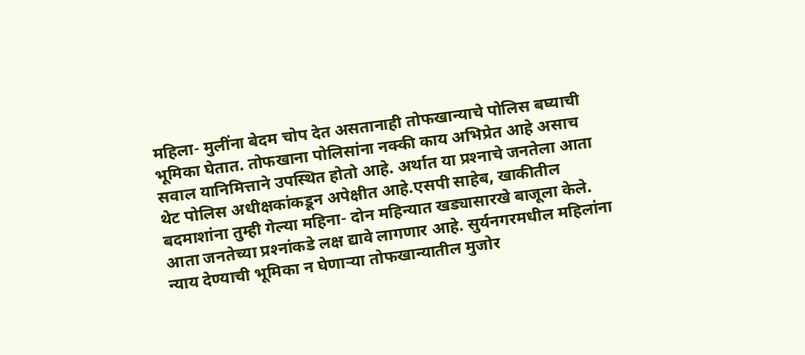महिला- मुलींना बेदम चोप देत असतानाही तोफखान्याचे पोलिस बघ्याची भूमिका घेतात. तोफखाना पोलिसांना नक्की काय अभिप्रेत आहे असाच सवाल यानिमित्ताने उपस्थित होतो आहे. अर्थात या प्रश्‍नाचे जनतेला आता थेट पोलिस अधीक्षकांकडून अपेक्षीत आहे.एसपी साहेब, खाकीतील बदमाशांना तुम्ही गेल्या महिना- दोन महिन्यात खड्यासारखे बाजूला केले. आता जनतेच्या प्रश्‍नांकडे लक्ष द्यावे लागणार आहे. सुर्यनगरमधील महिलांना न्याय देण्याची भूमिका न घेणार्‍या तोफखान्यातील मुजोर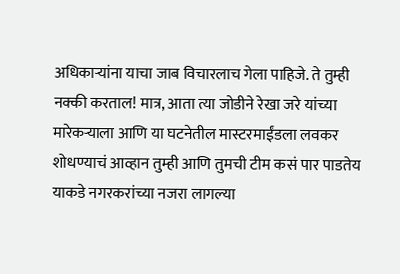अधिकार्‍यांना याचा जाब विचारलाच गेला पाहिजे. ते तुम्ही नक्की करताल! मात्र, आता त्या जोडीने रेखा जरे यांच्या मारेकर्‍याला आणि या घटनेतील मास्टरमाईंडला लवकर शोधण्याचं आव्हान तुम्ही आणि तुमची टीम कसं पार पाडतेय याकडे नगरकरांच्या नजरा लागल्या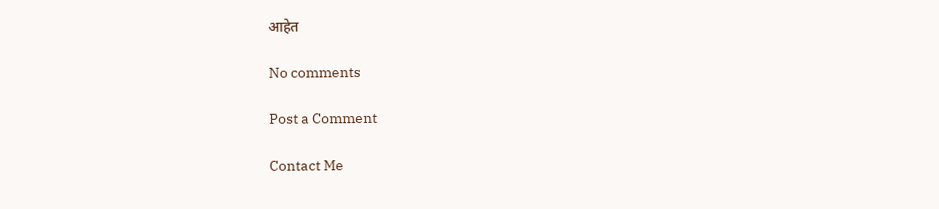आहेत

No comments

Post a Comment

Contact Me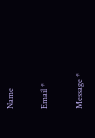Name

Email *

Message *